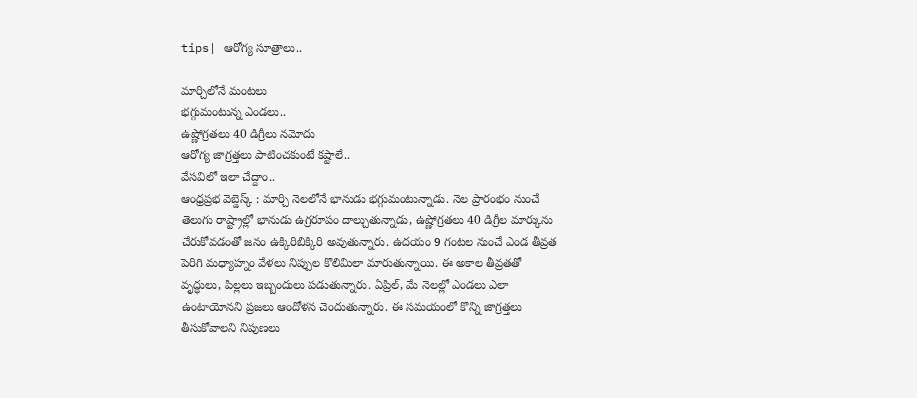tips| ఆరోగ్య సూత్రాలు..

మార్చిలోనే మంటలు
భగ్గుమంటున్న ఎండలు..
ఉష్ణోగ్రతలు 40 డిగ్రీలు నమోదు
ఆరోగ్య జాగ్రత్తలు పాటించకుంటే కష్టాలే..
వేసవిలో ఇలా చేద్దాం..
ఆంధ్రప్రభ వెబ్డెస్క్ : మార్చి నెలలోనే భానుడు భగ్గుమంటున్నాడు. నెల ప్రారంభం నుంచే తెలుగు రాష్ట్రాల్లో భానుడు ఉగ్రరూపం దాల్చుతున్నాడు, ఉష్ణోగ్రతలు 40 డిగ్రీల మార్కును చేరుకోవడంతో జనం ఉక్కిరిబిక్కిరి అవుతున్నారు. ఉదయం 9 గంటల నుంచే ఎండ తీవ్రత పెరిగి మధ్యాహ్నం వేళలు నిప్పుల కొలిమిలా మారుతున్నాయి. ఈ అకాల తీవ్రతతో వృద్ధులు, పిల్లలు ఇబ్బందులు పడుతున్నారు. ఏప్రిల్, మే నెలల్లో ఎండలు ఎలా ఉంటాయోనని ప్రజలు ఆందోళన చెందుతున్నారు. ఈ సమయంలో కొన్ని జాగ్రత్తలు తీసుకోవాలని నిపుణలు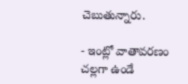చెబుతున్నారు.

- ఇంట్లో వాతావరణం చల్లగా ఉండే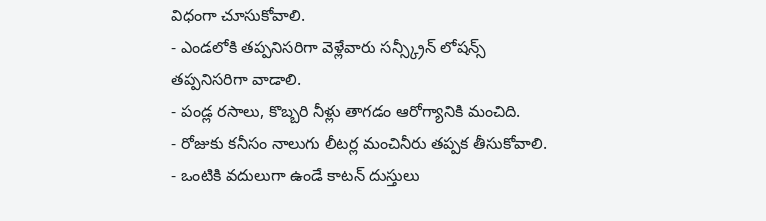విధంగా చూసుకోవాలి.
- ఎండలోకి తప్పనిసరిగా వెళ్లేవారు సన్స్క్రీన్ లోషన్స్ తప్పనిసరిగా వాడాలి.
- పండ్ల రసాలు, కొబ్బరి నీళ్లు తాగడం ఆరోగ్యానికి మంచిది.
- రోజుకు కనీసం నాలుగు లీటర్ల మంచినీరు తప్పక తీసుకోవాలి.
- ఒంటికి వదులుగా ఉండే కాటన్ దుస్తులు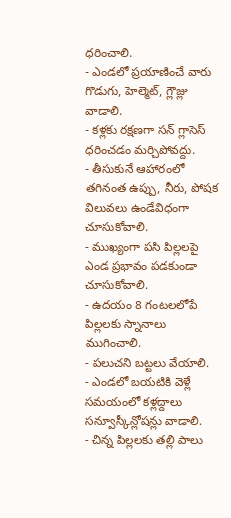ధరించాలి.
- ఎండలో ప్రయాణించే వారు గొడుగు, హెల్మెట్, గ్లౌజ్లు వాడాలి.
- కళ్లకు రక్షణగా సన్ గ్లాసెస్ ధరించడం మర్చిపోవద్దు.
- తీసుకునే ఆహారంలో తగినంత ఉప్పు, నీరు, పోషక విలువలు ఉండేవిధంగా చూసుకోవాలి.
- ముఖ్యంగా పసి పిల్లలపై ఎండ ప్రభావం పడకుండా చూసుకోవాలి.
- ఉదయం 8 గంటలలోపే పిల్లలకు స్నానాలు ముగించాలి.
- పలుచని బట్టలు వేయాలి.
- ఎండలో బయటికి వెళ్లే సమయంలో కళ్లద్దాలు సన్వూస్కీన్లోషన్లు వాడాలి.
- చిన్న పిల్లలకు తల్లి పాలు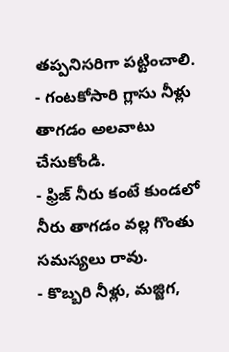తప్పనిసరిగా పట్టించాలి.
- గంటకోసారి గ్లాసు నీళ్లు తాగడం అలవాటు చేసుకోండి.
- ఫ్రిజ్ నీరు కంటే కుండలో నీరు తాగడం వల్ల గొంతు సమస్యలు రావు.
- కొబ్బరి నీళ్లు, మజ్జిగ,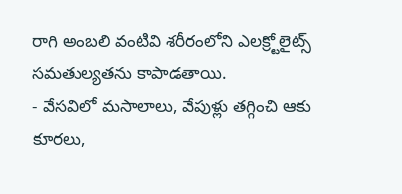రాగి అంబలి వంటివి శరీరంలోని ఎలక్ర్టోలైట్స్ సమతుల్యతను కాపాడతాయి.
- వేసవిలో మసాలాలు, వేపుళ్లు తగ్గించి ఆకు కూరలు,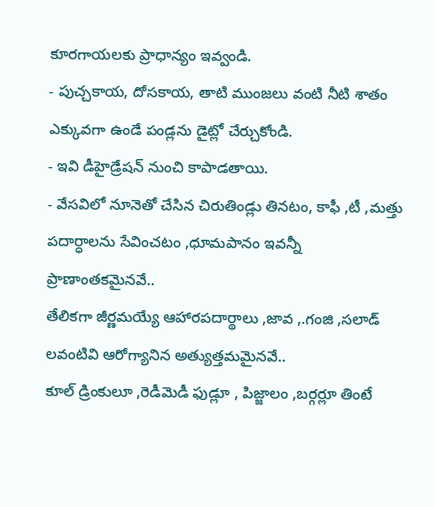కూరగాయలకు ప్రాధాన్యం ఇవ్వండి.
- పుచ్చకాయ, దోసకాయ, తాటి ముంజలు వంటి నీటి శాతం ఎక్కువగా ఉండే పండ్లను డైట్లో చేర్చుకోండి.
- ఇవి డీహైడ్రేషన్ నుంచి కాపాడతాయి.
- వేసవిలో నూనెతో చేసిన చిరుతిండ్లు తినటం, కాఫీ ,టీ ,మత్తు పదార్ధాలను సేవించటం ,ధూమపానం ఇవన్నీ ప్రాణాంతకమైనవే..
తేలికగా జీర్ణమయ్యే ఆహారపదార్థాలు ,జావ ,.గంజి ,సలాడ్ లవంటివి ఆరోగ్యానిన అత్యుత్తమమైనవే..
కూల్ డ్రింకులూ ,రెడీమెడీ ఫుడ్లూ , పిజ్జాలం ,బర్గర్లూ తింటే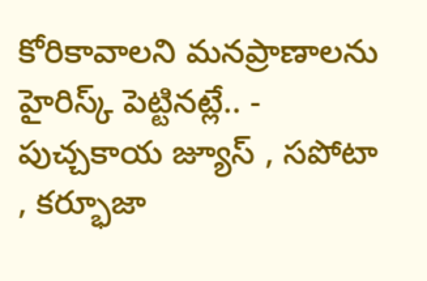కోరికావాలని మనప్రాణాలను హైరిస్క్ పెట్టినట్లే.. - పుచ్చకాయ జ్యూస్ , సపోటా , కర్భూజా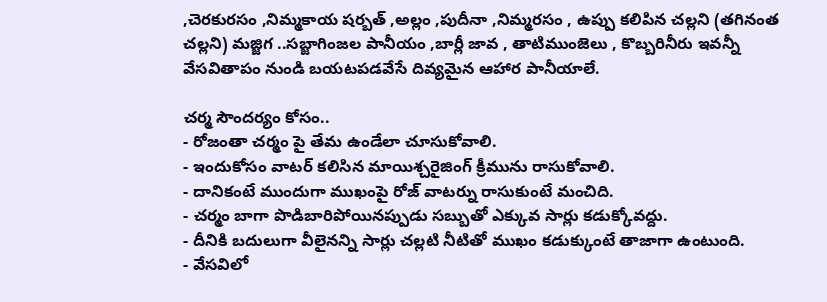,చెరకురసం ,నిమ్మకాయ షర్బత్ ,అల్లం ,పుదీనా ,నిమ్మరసం , ఉప్పు కలిపిన చల్లని (తగినంత చల్లని) మజ్జిగ ..సబ్జాగింజల పానీయం ,బార్లీ జావ , తాటిముంజెలు , కొబ్బరినీరు ఇవన్నీ వేసవితాపం నుండి బయటపడవేసే దివ్యమైన ఆహార పానీయాలే.

చర్మ సౌందర్యం కోసం..
- రోజంతా చర్మం పై తేమ ఉండేలా చూసుకోవాలి.
- ఇందుకోసం వాటర్ కలిసిన మాయిశ్చరైజింగ్ క్రీమును రాసుకోవాలి.
- దానికంటే ముందుగా ముఖంపై రోజ్ వాటర్ను రాసుకుంటే మంచిది.
- చర్మం బాగా పొడిబారిపోయినప్పుడు సబ్బుతో ఎక్కువ సార్లు కడుక్కోవద్దు.
- దీనికి బదులుగా వీలైనన్ని సార్లు చల్లటి నీటితో ముఖం కడుక్కుంటే తాజాగా ఉంటుంది.
- వేసవిలో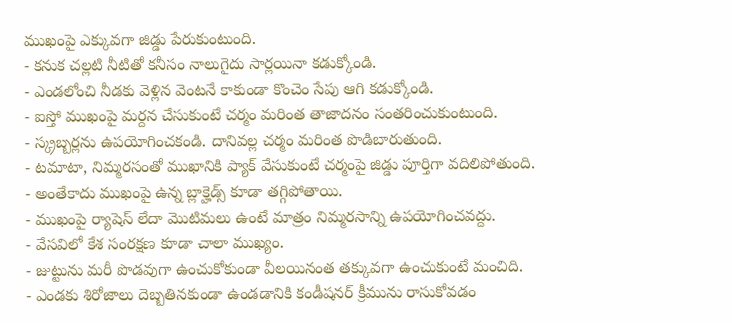ముఖంపై ఎక్కువగా జిడ్డు పేరుకుంటుంది.
- కనుక చల్లటి నీటితో కనీసం నాలుగైదు సార్లయినా కడుక్కోండి.
- ఎండలోంచి నీడకు వెళ్లిన వెంటనే కాకుండా కొంచెం సేపు ఆగి కడుక్కోండి.
- ఐస్తో ముఖంపై మర్దన చేసుకుంటే చర్మం మరింత తాజాదనం సంతరించుకుంటుంది.
- స్క్రబ్బర్లను ఉపయోగించకండి. దానివల్ల చర్మం మరింత పొడిబారుతుంది.
- టమాటా, నిమ్మరసంతో ముఖానికి ప్యాక్ వేసుకుంటే చర్మంపై జిడ్డు పూర్తిగా వదిలిపోతుంది.
- అంతేకాదు ముఖంపై ఉన్న బ్లాక్హెడ్స్ కూడా తగ్గిపోతాయి.
- ముఖంపై ర్యాషెస్ లేదా మొటిమలు ఉంటే మాత్రం నిమ్మరసాన్ని ఉపయోగించవద్దు.
- వేసవిలో కేశ సంరక్షణ కూడా చాలా ముఖ్యం.
- జుట్టును మరీ పొడవుగా ఉంచుకోకుండా వీలయినంత తక్కువగా ఉంచుకుంటే మంచిది.
- ఎండకు శిరోజాలు దెబ్బతినకుండా ఉండడానికి కండీషనర్ క్రీమును రాసుకోవడం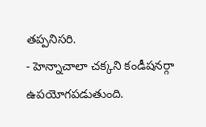తప్పనిసరి.
- హెన్నాచాలా చక్కని కండీషనర్గా ఉపయోగపడుతుంది.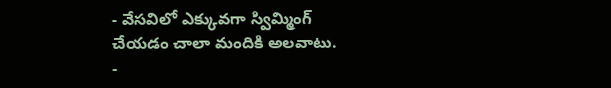- వేసవిలో ఎక్కువగా స్విమ్మింగ్ చేయడం చాలా మందికి అలవాటు.
-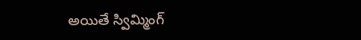అయితే స్విమ్మింగ్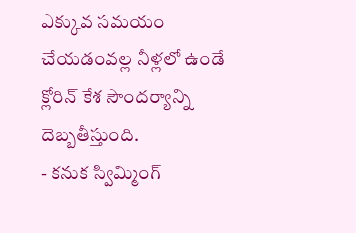ఎక్కువ సమయం చేయడంవల్ల నీళ్లలో ఉండే క్లోరిన్ కేశ సౌందర్యాన్ని దెబ్బతీస్తుంది.
- కనుక స్విమ్మింగ్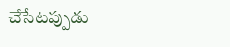చేసేటప్పుడు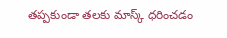తప్పకుండా తలకు మాస్క్ ధరించడం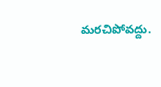మరచిపోవద్దు.